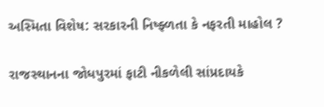અસ્મિતા વિશેષ: સરકારની નિષ્ફ્ળતા કે નફરતી માહોલ ?

રાજસ્થાનના જોધપુરમાં ફાટી નીકળેલી સાંપ્રદાયકે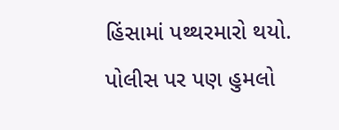હિંસામાં પથ્થરમારો થયો. પોલીસ પર પણ હુમલો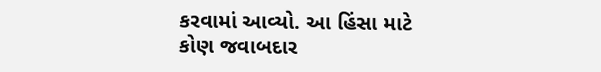કરવામાં આવ્યો. આ હિંસા માટે કોણ જવાબદાર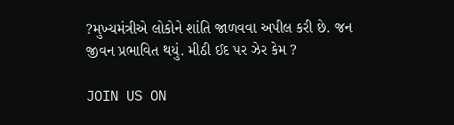?મુખ્યમંત્રીએ લોકોને શાંતિ જાળવવા અપીલ કરી છે. જન જીવન પ્રભાવિત થયું. મીઠી ઈદ પર ઝેર કેમ ?

JOIN US ON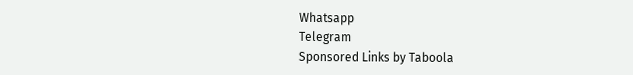Whatsapp
Telegram
Sponsored Links by Taboola